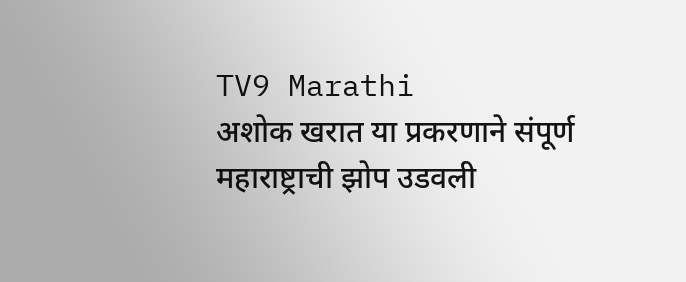TV9 Marathi
अशोक खरात या प्रकरणाने संपूर्ण महाराष्ट्राची झोप उडवली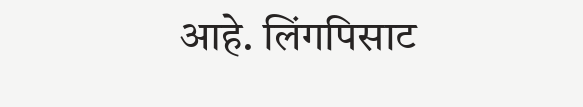आहे. लिंगपिसाट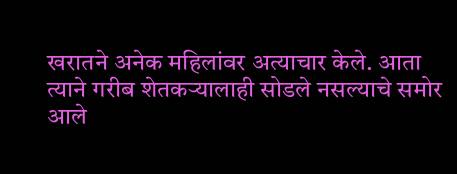खरातने अनेक महिलांवर अत्याचार केले. आता त्याने गरीब शेतकऱ्यालाही सोडले नसल्याचे समोर आले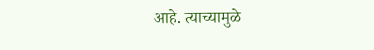आहे. त्याच्यामुळे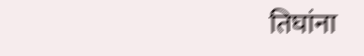तिघांना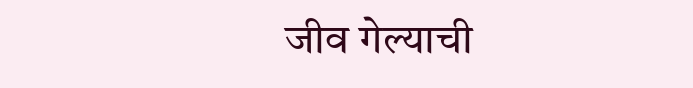जीव गेल्याची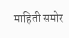माहिती समोर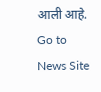आली आहे.
Go to News Site